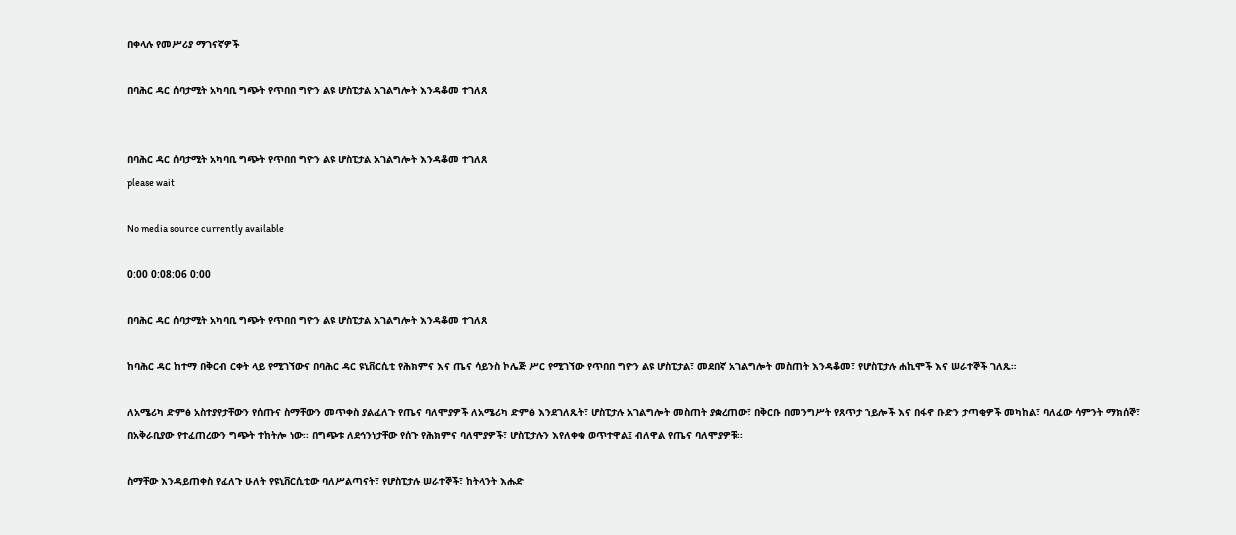በቀላሉ የመሥሪያ ማገናኛዎች

በባሕር ዳር ሰባታሚት አካባቢ ግጭት የጥበበ ግዮን ልዩ ሆስፒታል አገልግሎት እንዳቆመ ተገለጸ


በባሕር ዳር ሰባታሚት አካባቢ ግጭት የጥበበ ግዮን ልዩ ሆስፒታል አገልግሎት እንዳቆመ ተገለጸ
please wait

No media source currently available

0:00 0:08:06 0:00

በባሕር ዳር ሰባታሚት አካባቢ ግጭት የጥበበ ግዮን ልዩ ሆስፒታል አገልግሎት እንዳቆመ ተገለጸ

ከባሕር ዳር ከተማ በቅርብ ርቀት ላይ የሚገኘውና በባሕር ዳር ዩኒቨርሲቲ የሕክምና እና ጤና ሳይንስ ኮሌጅ ሥር የሚገኘው የጥበበ ግዮን ልዩ ሆስፒታል፣ መደበኛ አገልግሎት መስጠት እንዳቆመ፣ የሆስፒታሉ ሐኪሞች እና ሠራተኞች ገለጹ።

ለአሜሪካ ድምፅ አስተያየታቸውን የሰጡና ስማቸውን መጥቀስ ያልፈለጉ የጤና ባለሞያዎች ለአሜሪካ ድምፅ እንደገለጹት፣ ሆስፒታሉ አገልግሎት መስጠት ያቋረጠው፣ በቅርቡ በመንግሥት የጸጥታ ኀይሎች እና በፋኖ ቡድን ታጣቂዎች መካከል፣ ባለፈው ሳምንት ማክሰኞ፣ በአቅራቢያው የተፈጠረውን ግጭት ተከትሎ ነው፡፡ በግጭቱ ለደኅንነታቸው የሰጉ የሕክምና ባለሞያዎች፣ ሆስፒታሉን እየለቀቁ ወጥተዋል፤ ብለዋል የጤና ባለሞያዎቹ፡፡

ስማቸው እንዳይጠቀስ የፈለጉ ሁለት የዩኒቨርሲቲው ባለሥልጣናት፣ የሆስፒታሉ ሠራተኞች፣ ከትላንት እሑድ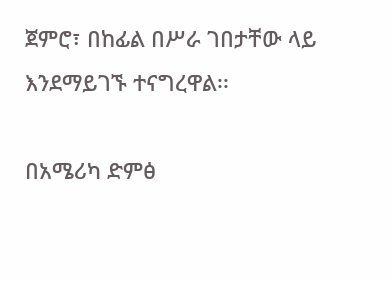ጀምሮ፣ በከፊል በሥራ ገበታቸው ላይ እንደማይገኙ ተናግረዋል፡፡

በአሜሪካ ድምፅ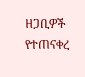ዘጋቢዎች የተጠናቀረ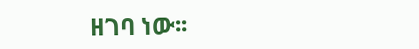ዘገባ ነው፡፡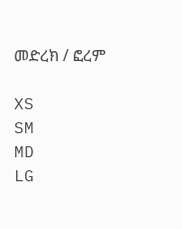መድረክ / ፎረም

XS
SM
MD
LG